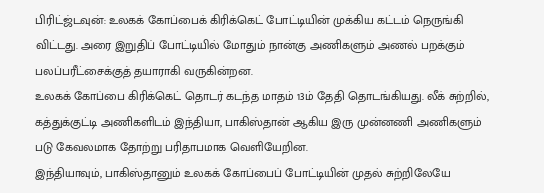பிரிட்ஜ்டவுன்: உலகக் கோப்பைக் கிரிக்கெட் போட்டியின் முக்கிய கட்டம் நெருங்கி விட்டது. அரை இறுதிப் போட்டியில் மோதும் நான்கு அணிகளும் அணல் பறக்கும் பலப்பரீட்சைக்குத் தயாராகி வருகின்றன.
உலகக் கோப்பை கிரிக்கெட் தொடர் கடந்த மாதம் 13ம் தேதி தொடங்கியது. லீக் சுற்றில், கத்துக்குட்டி அணிகளிடம் இந்தியா, பாகிஸ்தான் ஆகிய இரு முன்னணி அணிகளும் படு கேவலமாக தோற்று பரிதாபமாக வெளியேறின.
இந்தியாவும், பாகிஸ்தானும் உலகக் கோப்பைப் போட்டியின் முதல் சுற்றிலேயே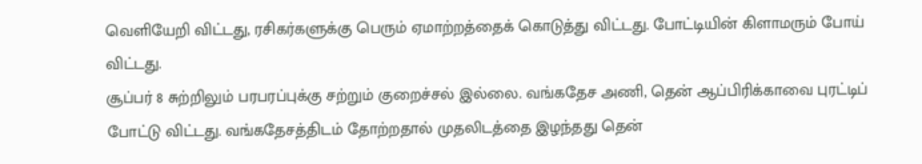வெளியேறி விட்டது, ரசிகர்களுக்கு பெரும் ஏமாற்றத்தைக் கொடுத்து விட்டது. போட்டியின் கிளாமரும் போய் விட்டது.
சூப்பர் 8 சுற்றிலும் பரபரப்புக்கு சற்றும் குறைச்சல் இல்லை. வங்கதேச அணி, தென் ஆப்பிரிக்காவை புரட்டிப் போட்டு விட்டது. வங்கதேசத்திடம் தோற்றதால் முதலிடத்தை இழந்தது தென்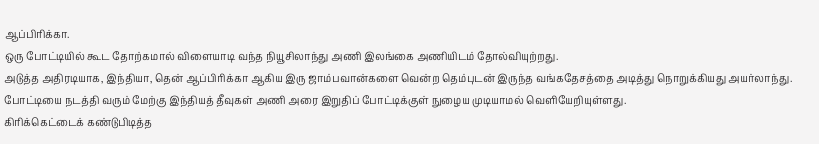ஆப்பிரிக்கா.
ஒரு போட்டியில் கூட தோற்கமால் விளையாடி வந்த நியூசிலாந்து அணி இலங்கை அணியிடம் தோல்வியுற்றது.
அடுத்த அதிரடியாக, இந்தியா, தென் ஆப்பிரிக்கா ஆகிய இரு ஜாம்பவான்களை வென்ற தெம்புடன் இருந்த வங்கதேசத்தை அடித்து நொறுக்கியது அயர்லாந்து.
போட்டியை நடத்தி வரும் மேற்கு இந்தியத் தீவுகள் அணி அரை இறுதிப் போட்டிக்குள் நுழைய முடியாமல் வெளியேறியுள்ளது.
கிரிக்கெட்டைக் கண்டுபிடித்த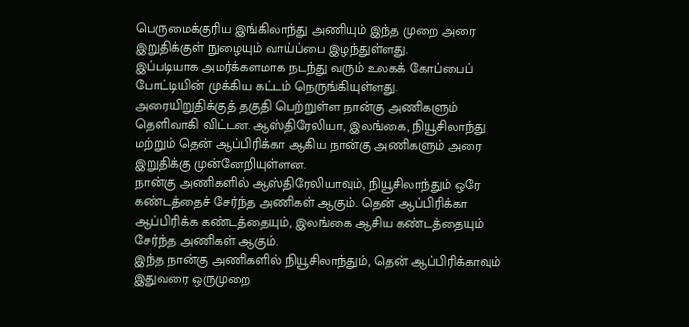பெருமைக்குரிய இங்கிலாந்து அணியும் இந்த முறை அரை இறுதிக்குள் நுழையும் வாய்ப்பை இழந்துள்ளது.
இப்படியாக அமர்க்களமாக நடந்து வரும் உலகக் கோப்பைப் போட்டியின் முக்கிய கட்டம் நெருங்கியுள்ளது.
அரையிறுதிக்குத் தகுதி பெற்றுள்ள நான்கு அணிகளும் தெளிவாகி விட்டன. ஆஸ்திரேலியா, இலங்கை, நியூசிலாந்து மற்றும் தென் ஆப்பிரிக்கா ஆகிய நான்கு அணிகளும் அரை இறுதிக்கு முன்னேறியுள்ளன.
நான்கு அணிகளில் ஆஸ்திரேலியாவும், நியூசிலாந்தும் ஒரே கண்டத்தைச் சேர்ந்த அணிகள் ஆகும். தென் ஆப்பிரிக்கா ஆப்பிரிக்க கண்டத்தையும், இலங்கை ஆசிய கண்டத்தையும் சேர்ந்த அணிகள் ஆகும்.
இந்த நான்கு அணிகளில் நியூசிலாந்தும், தென் ஆப்பிரிக்காவும் இதுவரை ஒருமுறை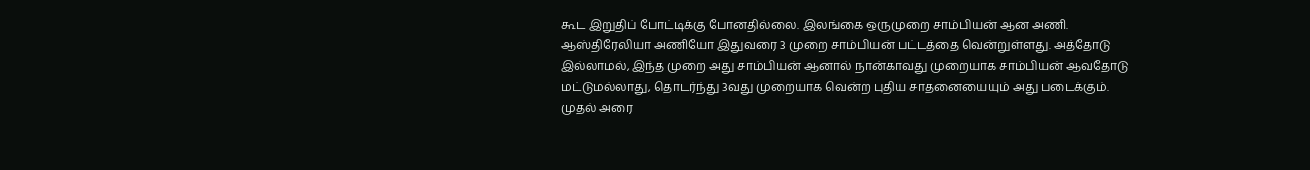கூட இறுதிப் போட்டிக்கு போனதில்லை. இலங்கை ஒருமுறை சாம்பியன் ஆன அணி. ஆஸ்திரேலியா அணியோ இதுவரை 3 முறை சாம்பியன் பட்டத்தை வென்றுள்ளது. அத்தோடு இல்லாமல், இந்த முறை அது சாம்பியன் ஆனால் நான்காவது முறையாக சாம்பியன் ஆவதோடு மட்டுமல்லாது, தொடர்ந்து 3வது முறையாக வென்ற புதிய சாதனையையும் அது படைக்கும்.
முதல் அரை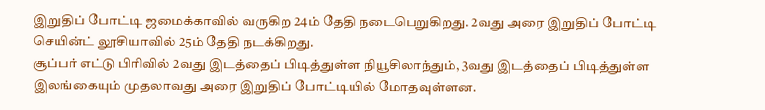இறுதிப் போட்டி ஜமைக்காவில் வருகிற 24ம் தேதி நடைபெறுகிறது. 2வது அரை இறுதிப் போட்டி செயின்ட் லூசியாவில் 25ம் தேதி நடக்கிறது.
சூப்பர் எட்டு பிரிவில் 2வது இடத்தைப் பிடித்துள்ள நியூசிலாந்தும், 3வது இடத்தைப் பிடித்துள்ள இலங்கையும் முதலாவது அரை இறுதிப் போட்டியில் மோதவுள்ளன.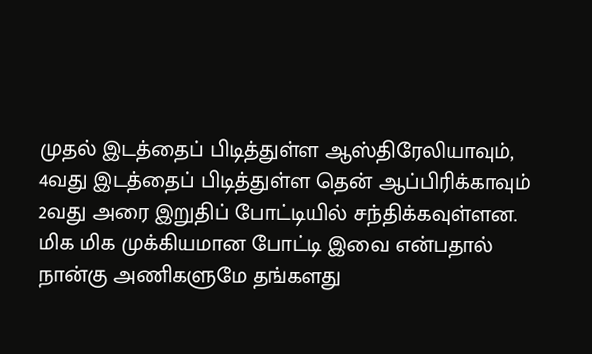முதல் இடத்தைப் பிடித்துள்ள ஆஸ்திரேலியாவும், 4வது இடத்தைப் பிடித்துள்ள தென் ஆப்பிரிக்காவும் 2வது அரை இறுதிப் போட்டியில் சந்திக்கவுள்ளன.
மிக மிக முக்கியமான போட்டி இவை என்பதால் நான்கு அணிகளுமே தங்களது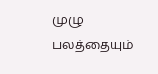முழு பலத்தையும்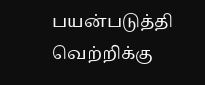பயன்படுத்தி வெற்றிக்கு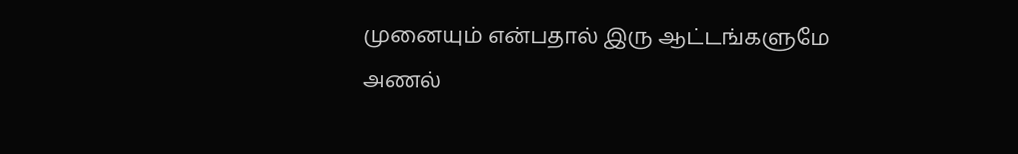முனையும் என்பதால் இரு ஆட்டங்களுமே அணல்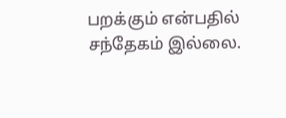பறக்கும் என்பதில் சந்தேகம் இல்லை.